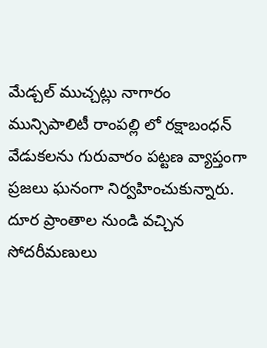మేడ్చల్ ముచ్చట్లు నాగారం మున్సిపాలిటీ రాంపల్లి లో రక్షాబంధన్ వేడుకలను గురువారం పట్టణ వ్యాప్తంగా ప్రజలు ఘనంగా నిర్వహించుకున్నారు. దూర ప్రాంతాల నుండి వచ్చిన సోదరీమణులు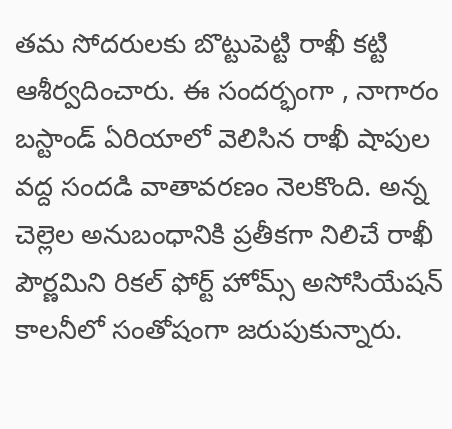తమ సోదరులకు బొట్టుపెట్టి రాఖీ కట్టి ఆశీర్వదించారు. ఈ సందర్భంగా , నాగారం బస్టాండ్ ఏరియాలో వెలిసిన రాఖీ షాపుల వద్ద సందడి వాతావరణం నెలకొంది. అన్న చెల్లెల అనుబంధానికి ప్రతీకగా నిలిచే రాఖీ పౌర్ణమిని రికల్ ఫోర్ట్ హోమ్స్ అసోసియేషన్ కాలనీలో సంతోషంగా జరుపుకున్నారు.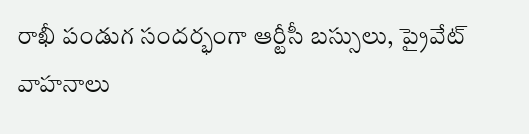రాఖీ పండుగ సందర్భంగా ఆర్టీసీ బస్సులు, ప్రైవేట్ వాహనాలు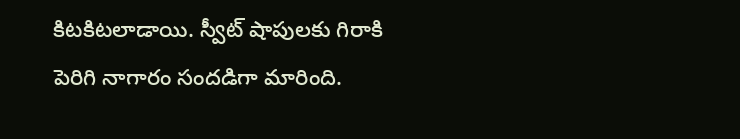కిటకిటలాడాయి. స్వీట్ షాపులకు గిరాకి పెరిగి నాగారం సందడిగా మారింది.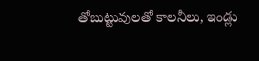తోబుట్టువులతో కాలనీలు, ఇండ్లు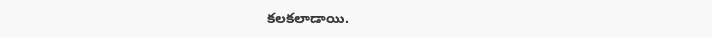కలకలాడాయి.